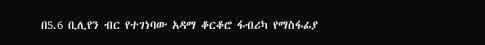በ5.6 ቢሊየን ብር የተገነባው አዳማ ቆርቆሮ ፋብሪካ የማስፋፊያ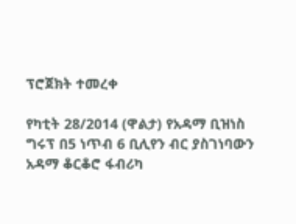ፕሮጀክት ተመረቀ

የካቲት 28/2014 (ዋልታ) የአዳማ ቢዝነስ ግሩፕ በ5 ነጥብ 6 ቢሊየን ብር ያስገነባውን አዳማ ቆርቆሮ ፋብሪካ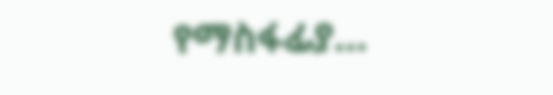የማስፋፊያ…